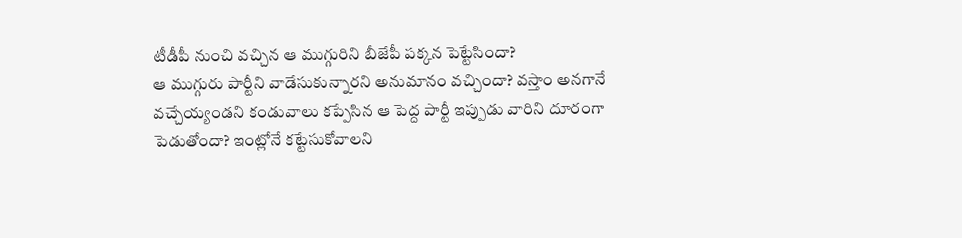టీడీపీ నుంచి వచ్చిన ఆ ముగ్గురిని బీజేపీ పక్కన పెట్టేసిందా?
ఆ ముగ్గురు పార్టీని వాడేసుకున్నారని అనుమానం వచ్చిందా? వస్తాం అనగానే వచ్చేయ్యండని కండువాలు కప్పేసిన ఆ పెద్ద పార్టీ ఇప్పుడు వారిని దూరంగా పెడుతోందా? ఇంట్లోనే కట్టేసుకోవాలని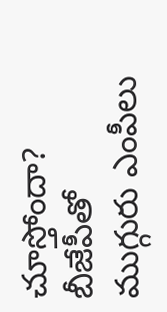చూస్తోందా?
బీజేపీతో ముగ్గురు ఎంపీలు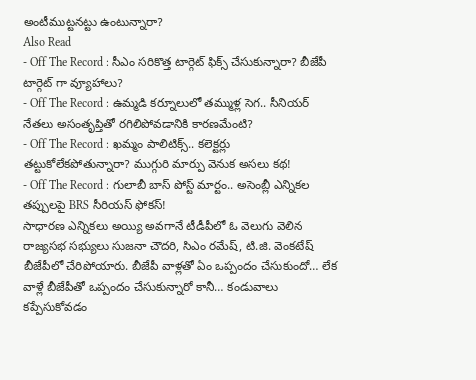అంటీముట్టనట్టు ఉంటున్నారా?
Also Read
- Off The Record : సీఎం సరికొత్త టార్గెట్ ఫిక్స్ చేసుకున్నారా? బీజేపీ టార్గెట్ గా వ్యూహాలు?
- Off The Record : ఉమ్మడి కర్నూలులో తమ్ముళ్ల సెగ.. సీనియర్ నేతలు అసంతృప్తితో రగిలిపోవడానికి కారణమేంటి?
- Off The Record : ఖమ్మం పాలిటిక్స్.. కలెక్టర్లు తట్టుకోలేకపోతున్నారా? ముగ్గురి మార్పు వెనుక అసలు కథ!
- Off The Record : గులాబీ బాస్ పోస్ట్ మార్టం.. అసెంబ్లీ ఎన్నికల తప్పులపై BRS సీరియస్ ఫోకస్!
సాధారణ ఎన్నికలు అయ్యి అవగానే టీడీపీలో ఓ వెలుగు వెలిన రాజ్యసభ సభ్యులు సుజనా చౌదరి, సిఎం రమేష్, టి.జి. వెంకటేష్ బీజేపీలో చేరిపోయారు. బీజేపీ వాళ్లతో ఏం ఒప్పందం చేసుకుందో… లేక వాళ్లే బీజేపీతో ఒప్పందం చేసుకున్నారో కానీ… కండువాలు కప్పేసుకోవడం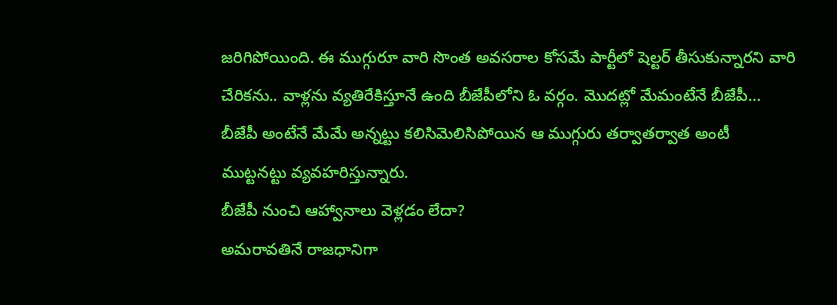జరిగిపోయింది. ఈ ముగ్గురూ వారి సొంత అవసరాల కోసమే పార్టీలో షెల్టర్ తీసుకున్నారని వారి చేరికను.. వాళ్లను వ్యతిరేకిస్తూనే ఉంది బీజేపీలోని ఓ వర్గం. మొదట్లో మేమంటేనే బీజేపీ… బీజేపీ అంటేనే మేమే అన్నట్టు కలిసిమెలిసిపోయిన ఆ ముగ్గురు తర్వాతర్వాత అంటీ ముట్టనట్టు వ్యవహరిస్తున్నారు.
బీజేపీ నుంచి ఆహ్వానాలు వెళ్లడం లేదా?
అమరావతినే రాజధానిగా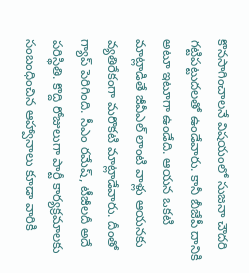కొనసాగించాలనే విషయంలో సుజనా చౌదరి గట్టిపట్టుదలతో ఉండేవారు. కానీ బీజేపీ దానికి అటూ ఇటూగా ఉండేది. ఆయన ఒకటి మాట్లాడితే జీవీఎల్ లాంటి వాళ్లు ఆయనకు వ్యతిరేకంగా మరొకటి మాట్లాడేవారు. దీంతో గ్యాప్ పెరిగింది. సీఎం రమేష్, టీజీలదీ అదే పరిస్థితి. కొద్ది రోజులుగా పార్టీ కార్యక్రమాలకు సంబంధించిన ఆహ్వానాలు కూడా వారికి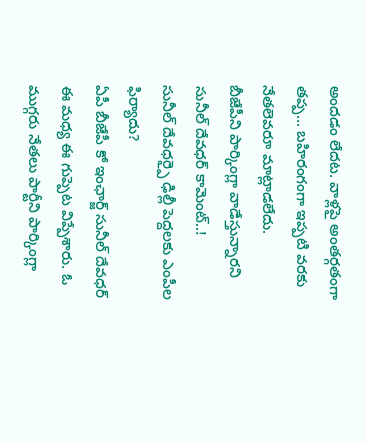అందడం లేదట. వాళ్లపై అంతర్గతంగా తప్ప… బహిరంగంగా ఇప్పటి వరకు నేతలెవరూ మాట్లాడలేదు.
బీజేపీని పార్కింగ్లా వాడేస్తున్నారని సునీల్ దేవధర్ కామెంట్..!
సునీల్ దేవధర్పై ఢిల్లీ పెద్దలకు ఎంపీల ఫిర్యాదు?
ఏపీ బీజేపీ కో ఇంఛార్జ్ సునీల్ దేవధర్ ఈ మధ్య ఈ గుప్పెట విప్పేశారు. ఓ ముగ్గరు నేతలు పార్టీని పార్కింగ్లా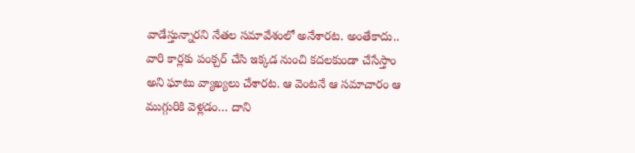వాడేస్తున్నారని నేతల సమావేశంలో అనేశారట. అంతేకాదు.. వారి కార్లకు పంక్చర్ చేసి ఇక్కడ నుంచి కదలకుండా చేసేస్తాం అని ఘాటు వ్యాఖ్యలు చేశారట. ఆ వెంటనే ఆ సమాచారం ఆ ముగ్గురికి వెళ్లడం… దాని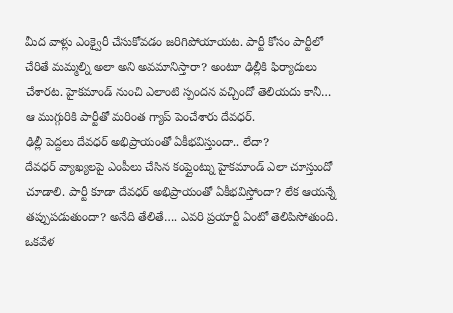మీద వాళ్లు ఎంక్వైరీ చేసుకోవడం జరిగిపోయాయట. పార్టీ కోసం పార్టీలో చేరితే మమ్మల్ని అలా అని అవమానిస్తారా? అంటూ ఢిల్లీకి ఫిర్యాదులు చేశారట. హైకమాండ్ నుంచి ఎలాంటి స్పందన వచ్చిందో తెలియదు కానీ… ఆ ముగ్గురికి పార్టీతో మరింత గ్యాప్ పెంచేశారు దేవధర్.
ఢిల్లీ పెద్దలు దేవధర్ అభిప్రాయంతో ఏకీభవిస్తుందా.. లేదా?
దేవధర్ వ్యాఖ్యలపై ఎంపీలు చేసిన కంప్లైంట్ను హైకమాండ్ ఎలా చూస్తుందో చూడాలి. పార్టీ కూడా దేవధర్ అభిప్రాయంతో ఏకీభవిస్తోందా? లేక ఆయన్నే తప్పుపడుతుందా? అనేది తేలితే…. ఎవరి ప్రయార్టీ ఏంటో తెలిపిసోతుంది. ఒకవేళ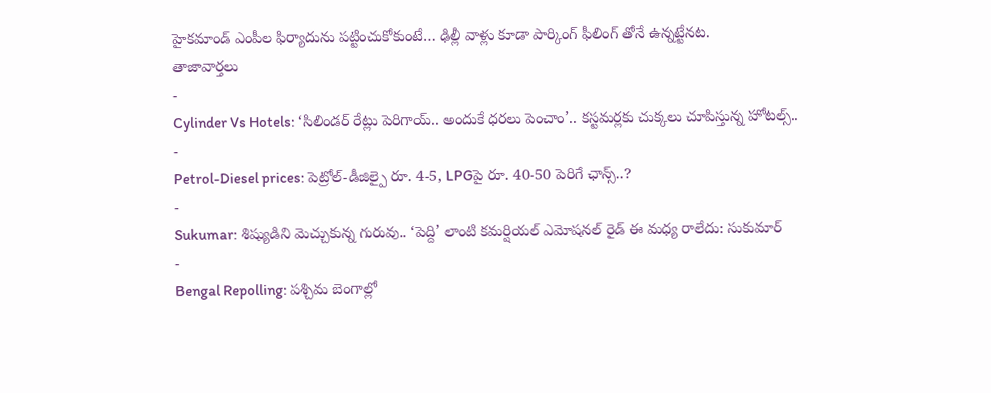హైకమాండ్ ఎంపీల ఫిర్యాదును పట్టించుకోకుంటే… ఢిల్లీ వాళ్లు కూడా పార్కింగ్ ఫీలింగ్ తోనే ఉన్నట్టేనట.
తాజావార్తలు
-
Cylinder Vs Hotels: ‘సిలిండర్ రేట్లు పెరిగాయ్.. అందుకే ధరలు పెంచాం’.. కస్టమర్లకు చుక్కలు చూపిస్తున్న హోటల్స్..
-
Petrol-Diesel prices: పెట్రోల్-డీజిల్పై రూ. 4-5, LPGపై రూ. 40-50 పెరిగే ఛాన్స్..?
-
Sukumar: శిష్యుడిని మెచ్చుకున్న గురువు.. ‘పెద్ది’ లాంటి కమర్షియల్ ఎమోషనల్ రైడ్ ఈ మధ్య రాలేదు: సుకుమార్
-
Bengal Repolling: పశ్చిమ బెంగాల్లో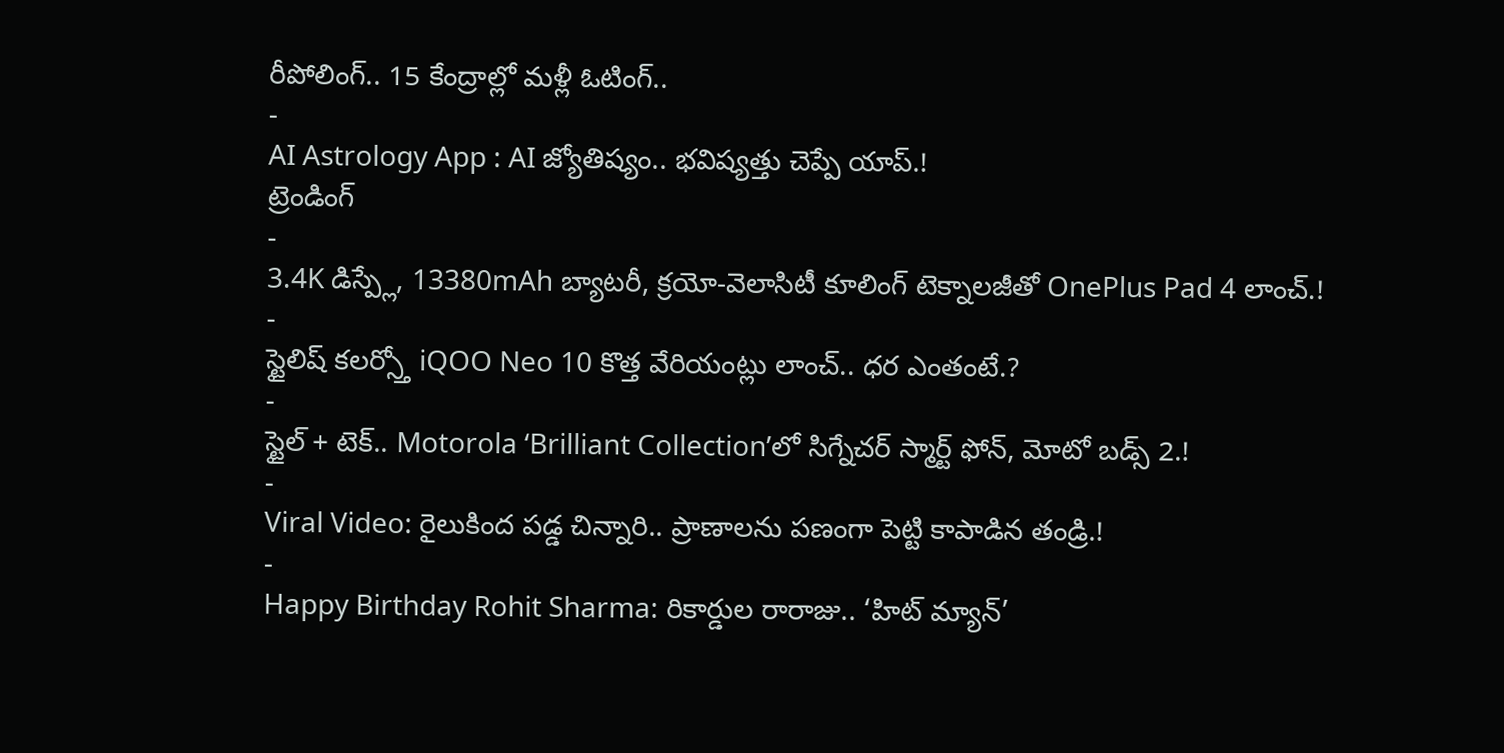రీపోలింగ్.. 15 కేంద్రాల్లో మళ్లీ ఓటింగ్..
-
AI Astrology App : AI జ్యోతిష్యం.. భవిష్యత్తు చెప్పే యాప్.!
ట్రెండింగ్
-
3.4K డిస్ప్లే, 13380mAh బ్యాటరీ, క్రయో-వెలాసిటీ కూలింగ్ టెక్నాలజీతో OnePlus Pad 4 లాంచ్.!
-
స్టైలిష్ కలర్స్తో iQOO Neo 10 కొత్త వేరియంట్లు లాంచ్.. ధర ఎంతంటే.?
-
స్టైల్ + టెక్.. Motorola ‘Brilliant Collection’లో సిగ్నేచర్ స్మార్ట్ ఫోన్, మోటో బడ్స్ 2.!
-
Viral Video: రైలుకింద పడ్డ చిన్నారి.. ప్రాణాలను పణంగా పెట్టి కాపాడిన తండ్రి.!
-
Happy Birthday Rohit Sharma: రికార్డుల రారాజు.. ‘హిట్ మ్యాన్’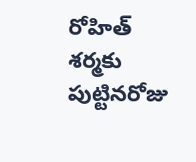రోహిత్ శర్మకు పుట్టినరోజు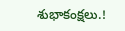శుభాకంక్షలు.!